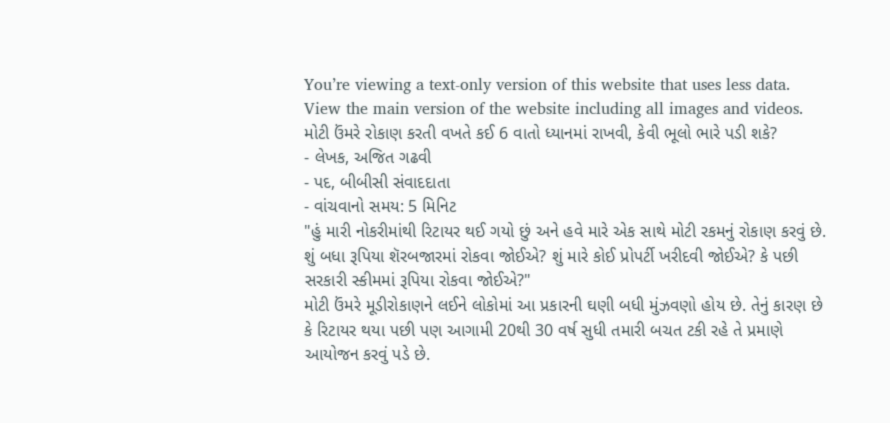You’re viewing a text-only version of this website that uses less data. View the main version of the website including all images and videos.
મોટી ઉંમરે રોકાણ કરતી વખતે કઈ 6 વાતો ધ્યાનમાં રાખવી, કેવી ભૂલો ભારે પડી શકે?
- લેખક, અજિત ગઢવી
- પદ, બીબીસી સંવાદદાતા
- વાંચવાનો સમય: 5 મિનિટ
"હું મારી નોકરીમાંથી રિટાયર થઈ ગયો છું અને હવે મારે એક સાથે મોટી રકમનું રોકાણ કરવું છે. શું બધા રૂપિયા શૅરબજારમાં રોકવા જોઈએ? શું મારે કોઈ પ્રોપર્ટી ખરીદવી જોઈએ? કે પછી સરકારી સ્કીમમાં રૂપિયા રોકવા જોઈએ?"
મોટી ઉંમરે મૂડીરોકાણને લઈને લોકોમાં આ પ્રકારની ઘણી બધી મુંઝવણો હોય છે. તેનું કારણ છે કે રિટાયર થયા પછી પણ આગામી 20થી 30 વર્ષ સુધી તમારી બચત ટકી રહે તે પ્રમાણે આયોજન કરવું પડે છે.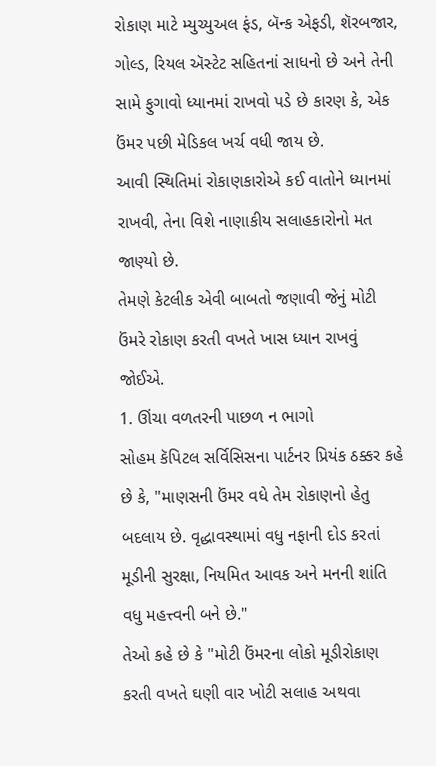રોકાણ માટે મ્યુચ્યુઅલ ફંડ, બૅન્ક એફડી, શૅરબજાર, ગોલ્ડ, રિયલ ઍસ્ટેટ સહિતનાં સાધનો છે અને તેની સામે ફુગાવો ધ્યાનમાં રાખવો પડે છે કારણ કે, એક ઉંમર પછી મેડિકલ ખર્ચ વધી જાય છે.
આવી સ્થિતિમાં રોકાણકારોએ કઈ વાતોને ધ્યાનમાં રાખવી, તેના વિશે નાણાકીય સલાહકારોનો મત જાણ્યો છે.
તેમણે કેટલીક એવી બાબતો જણાવી જેનું મોટી ઉંમરે રોકાણ કરતી વખતે ખાસ ધ્યાન રાખવું જોઈએ.
1. ઊંચા વળતરની પાછળ ન ભાગો
સોહમ કૅપિટલ સર્વિસિસના પાર્ટનર પ્રિયંક ઠક્કર કહે છે કે, "માણસની ઉંમર વધે તેમ રોકાણનો હેતુ બદલાય છે. વૃદ્ધાવસ્થામાં વધુ નફાની દોડ કરતાં મૂડીની સુરક્ષા, નિયમિત આવક અને મનની શાંતિ વધુ મહત્ત્વની બને છે."
તેઓ કહે છે કે "મોટી ઉંમરના લોકો મૂડીરોકાણ કરતી વખતે ઘણી વાર ખોટી સલાહ અથવા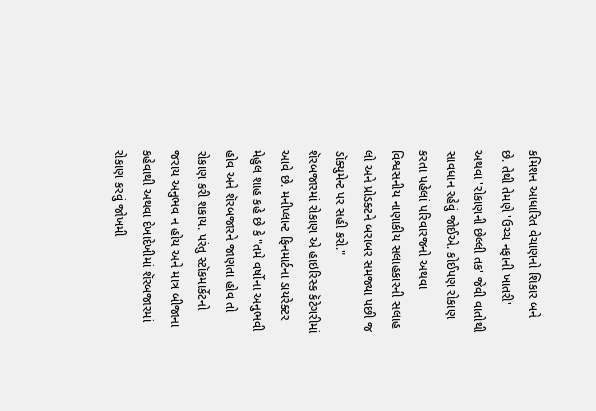કમિશન આધારિત વેચાણનો શિકાર બને છે. તેથી તેમણે 'ઉચ્ચ નફાની ખાતરી' અથવા 'રોકાણની છેલ્લી તક' જેવી વાતોથી સાવધાન રહેવું જોઈએ. કોઈપણ રોકાણ કરતા પહેલાં પરિવારજનો અથવા વિશ્વસનીય નાણાકીય સલાહકારની સલાહ લો અને પ્રોડક્ટને બરાબર સમજ્યા પછી જ ડૉક્યુમેન્ટ પર સહી કરો."
શૅરબજારમાં રોકાણ એ હાઇરિસ્ક કૅટેગરીમાં આવે છે. મનીપ્લાન્ટ ફિનમાર્ટના ડાયરેક્ટર મેહુલ શાહ કહે છે કે "તમે વર્ષોના અનુભવી હોવ અને શૅરબજારને જાણતા હોવ તો રોકાણ કરી શકાય. પરંતુ સ્ટૉકમાર્કેટનો જરાય અનુભવ ન હોય અને માત્ર બીજાના કહેવાથી અથવા દેખાદેખીમાં શૅરબજારમાં રોકાણ કરવું જોખમી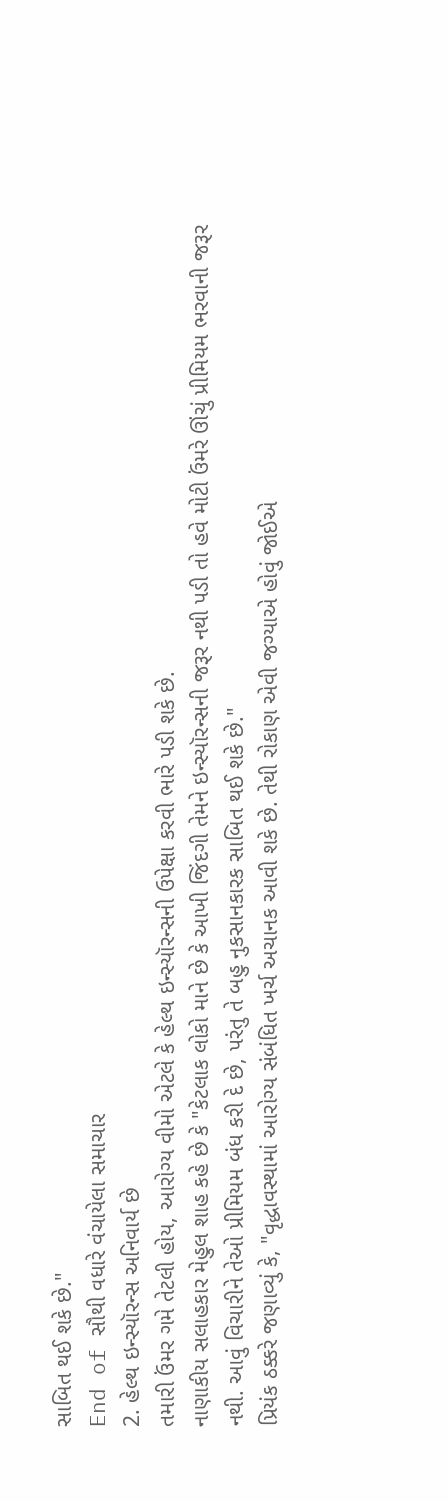સાબિત થઈ શકે છે."
End of સૌથી વધારે વંચાયેલા સમાચાર
2. હેલ્થ ઇન્સ્યૉરન્સ અનિવાર્ય છે
તમારી ઉંમર ગમે તેટલી હોય, આરોગ્ય વીમો એટલે કે હેલ્થ ઇન્સ્યૉરન્સની ઉપેક્ષા કરવી ભારે પડી શકે છે.
નાણાકીય સલાહકાર મેહુલ શાહ કહે છે કે "કેટલાક લોકો માને છે કે આખી જિંદગી તેમને ઇન્સ્યૉરન્સની જરૂર નથી પડી તો હવે મોટી ઉંમરે ઊંચું પ્રીમિયમ ભરવાની જરૂર નથી. આવું વિચારીને તેઓ પ્રીમિયમ બંધ કરી દે છે, પરંતુ તે બહુ નુકસાનકારક સાબિત થઈ શકે છે."
પ્રિયંક ઠક્કરે જણાવ્યું કે, "વૃદ્ધાવસ્થામાં આરોગ્ય સંબંધિત ખર્ચ અચાનક આવી શકે છે. તેથી રોકાણ એવી જગ્યાએ હોવું જોઈએ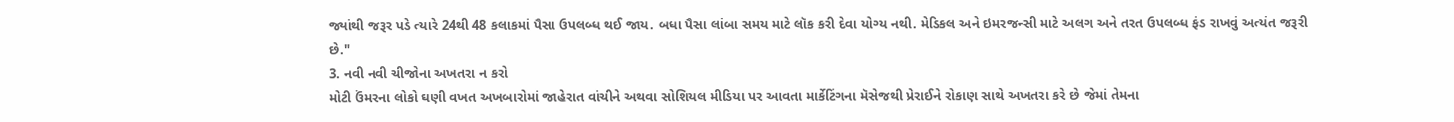જ્યાંથી જરૂર પડે ત્યારે 24થી 48 કલાકમાં પૈસા ઉપલબ્ધ થઈ જાય. બધા પૈસા લાંબા સમય માટે લૉક કરી દેવા યોગ્ય નથી. મેડિકલ અને ઇમરજન્સી માટે અલગ અને તરત ઉપલબ્ધ ફંડ રાખવું અત્યંત જરૂરી છે."
3. નવી નવી ચીજોના અખતરા ન કરો
મોટી ઉંમરના લોકો ઘણી વખત અખબારોમાં જાહેરાત વાંચીને અથવા સોશિયલ મીડિયા પર આવતા માર્કેટિંગના મૅસેજથી પ્રેરાઈને રોકાણ સાથે અખતરા કરે છે જેમાં તેમના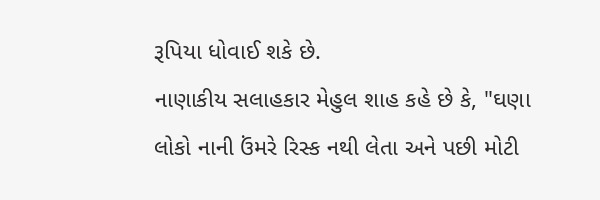રૂપિયા ધોવાઈ શકે છે.
નાણાકીય સલાહકાર મેહુલ શાહ કહે છે કે, "ઘણા લોકો નાની ઉંમરે રિસ્ક નથી લેતા અને પછી મોટી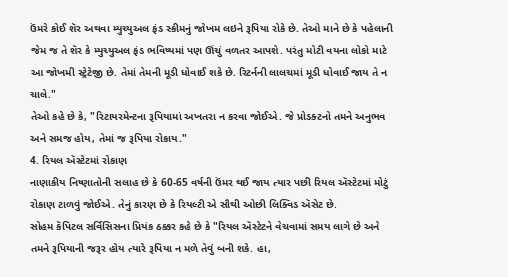ઉંમરે કોઈ શૅર અથવા મ્યુચ્યુઅલ ફંડ સ્કીમનું જોખમ લઇને રૂપિયા રોકે છે. તેઓ માને છે કે પહેલાની જેમ જ તે શૅર કે મ્યુચ્યુઅલ ફંડ ભવિષ્યમાં પણ ઊંચું વળતર આપશે. પરંતુ મોટી વયના લોકો માટે આ જોખમી સ્ટ્રેટેજી છે. તેમાં તેમની મૂડી ધોવાઈ શકે છે. રિટર્નની લાલચમાં મૂડી ધોવાઈ જાય તે ન ચાલે."
તેઓ કહે છે કે, "રિટાયરમેન્ટના રૂપિયામાં અખતરા ન કરવા જોઈએ. જે પ્રોડક્ટનો તમને અનુભવ અને સમજ હોય, તેમાં જ રૂપિયા રોકાય."
4. રિયલ ઍસ્ટેટમાં રોકાણ
નાણાકીય નિષ્ણાતોની સલાહ છે કે 60-65 વર્ષની ઉંમર થઈ જાય ત્યાર પછી રિયલ ઍસ્ટેટમાં મોટું રોકાણ ટાળવું જોઈએ. તેનું કારણ છે કે રિયલ્ટી એ સૌથી ઓછી લિક્વિડ ઍસેટ છે.
સોહમ કૅપિટલ સર્વિસિસના પ્રિયંક ઠક્કર કહે છે કે "રિયલ ઍસ્ટેટને વેચવામાં સમય લાગે છે અને તમને રૂપિયાની જરૂર હોય ત્યારે રૂપિયા ન મળે તેવું બની શકે. હા,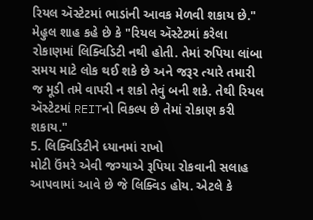રિયલ ઍસ્ટેટમાં ભાડાંની આવક મેળવી શકાય છે."
મેહુલ શાહ કહે છે કે "રિયલ ઍસ્ટેટમાં કરેલા રોકાણમાં લિક્વિડિટી નથી હોતી. તેમાં રુપિયા લાંબા સમય માટે લોક થઈ શકે છે અને જરૂર ત્યારે તમારી જ મૂડી તમે વાપરી ન શકો તેવું બની શકે. તેથી રિયલ ઍસ્ટેટમાં REITનો વિકલ્પ છે તેમાં રોકાણ કરી શકાય."
5. લિક્વિડિટીને ધ્યાનમાં રાખો
મોટી ઉંમરે એવી જગ્યાએ રૂપિયા રોકવાની સલાહ આપવામાં આવે છે જે લિક્વિડ હોય. એટલે કે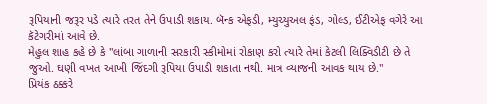રૂપિયાની જરૂર પડે ત્યારે તરત તેને ઉપાડી શકાય. બૅન્ક એફડી, મ્યુચ્યુઅલ ફંડ, ગોલ્ડ, ઈટીએફ વગેરે આ કૅટેગરીમાં આવે છે.
મેહુલ શાહ કહે છે કે "લાંબા ગાળાની સરકારી સ્કીમોમાં રોકાણ કરો ત્યારે તેમાં કેટલી લિક્વિડીટી છે તે જુઓ. ઘણી વખત આખી જિંદગી રૂપિયા ઉપાડી શકાતા નથી. માત્ર વ્યાજની આવક થાય છે."
પ્રિયંક ઠક્કરે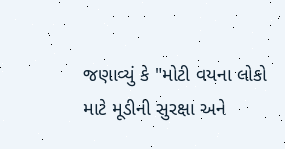જણાવ્યું કે "મોટી વયના લોકો માટે મૂડીની સુરક્ષા અને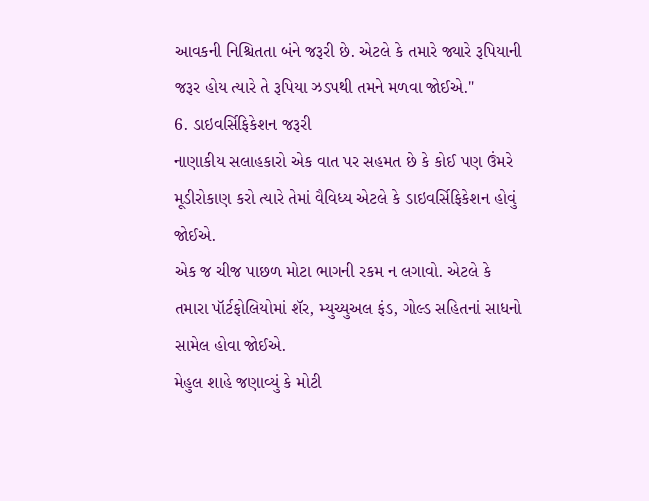આવકની નિશ્ચિતતા બંને જરૂરી છે. એટલે કે તમારે જ્યારે રૂપિયાની જરૂર હોય ત્યારે તે રૂપિયા ઝડપથી તમને મળવા જોઈએ."
6. ડાઇવર્સિફિકેશન જરૂરી
નાણાકીય સલાહકારો એક વાત પર સહમત છે કે કોઈ પણ ઉંમરે મૂડીરોકાણ કરો ત્યારે તેમાં વૈવિધ્ય એટલે કે ડાઇવર્સિફિકેશન હોવું જોઈએ.
એક જ ચીજ પાછળ મોટા ભાગની રકમ ન લગાવો. એટલે કે તમારા પૉર્ટફોલિયોમાં શૅર, મ્યુચ્યુઅલ ફંડ, ગોલ્ડ સહિતનાં સાધનો સામેલ હોવા જોઈએ.
મેહુલ શાહે જણાવ્યું કે મોટી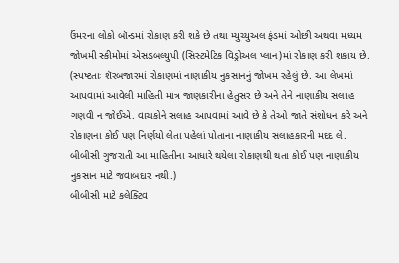ઉંમરના લોકો બૉન્ડમાં રોકાણ કરી શકે છે તથા મ્યુચ્યુઅલ ફંડમાં ઓછી અથવા મધ્યમ જોખમી સ્કીમોમાં એસડબલ્યુપી (સિસ્ટમેટિક વિડ્રોઅલ પ્લાન)માં રોકાણ કરી શકાય છે.
(સ્પષ્ટતાઃ શૅરબજારમાં રોકાણમાં નાણાકીય નુકસાનનું જોખમ રહેલું છે. આ લેખમાં આપવામાં આવેલી માહિતી માત્ર જાણકારીના હેતુસર છે અને તેને નાણાકીય સલાહ ગણવી ન જોઈએ. વાચકોને સલાહ આપવામાં આવે છે કે તેઓ જાતે સંશોધન કરે અને રોકાણના કોઈ પણ નિર્ણયો લેતા પહેલાં પોતાના નાણાકીય સલાહકારની મદદ લે. બીબીસી ગુજરાતી આ માહિતીના આધારે થયેલા રોકાણથી થતા કોઈ પણ નાણાકીય નુકસાન માટે જવાબદાર નથી.)
બીબીસી માટે કલેક્ટિવ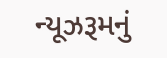ન્યૂઝરૂમનું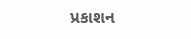પ્રકાશન